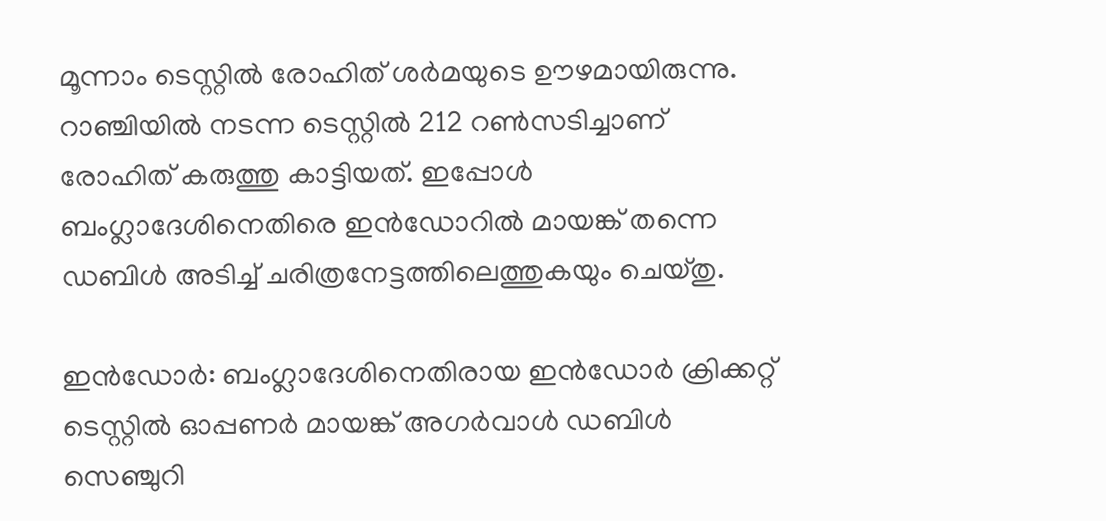മൂന്നാം ടെസ്റ്റില്‍ രോഹിത് ശര്‍മയുടെ ഊഴമായിരുന്നു. റാഞ്ചിയില്‍ നടന്ന ടെസ്റ്റില്‍ 212 റണ്‍സടിച്ചാണ് രോഹിത് കരുത്തു കാട്ടിയത്. ഇപ്പോള്‍ ബംഗ്ലാദേശിനെതിരെ ഇന്‍ഡോറില്‍ മായങ്ക് തന്നെ ഡബിള്‍ അടിച്ച് ചരിത്രനേട്ടത്തിലെത്തുകയും ചെയ്തു.

ഇന്‍ഡോര്‍: ബംഗ്ലാദേശിനെതിരായ ഇന്‍ഡോര്‍ ക്രിക്കറ്റ് ടെസ്റ്റില്‍ ഓപ്പണര്‍ മായങ്ക് അഗര്‍വാള്‍ ഡബിള്‍ സെഞ്ചുറി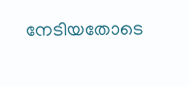നേടിയതോടെ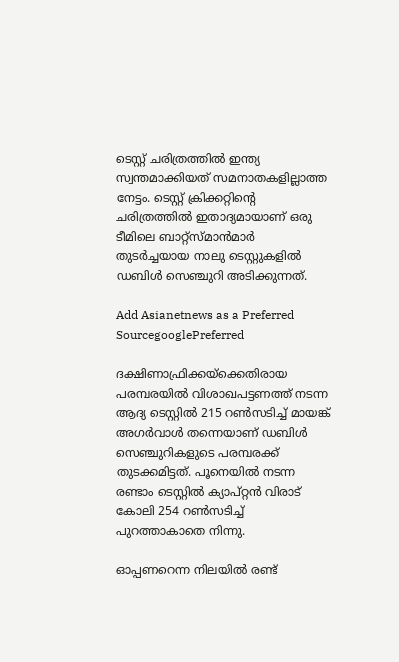ടെസ്റ്റ് ചരിത്രത്തില്‍ ഇന്ത്യ സ്വന്തമാക്കിയത് സമനാതകളില്ലാത്ത നേട്ടം. ടെസ്റ്റ് ക്രിക്കറ്റിന്റെ ചരിത്രത്തില്‍ ഇതാദ്യമായാണ് ഒരു ടീമിലെ ബാറ്റ്സ്മാന്‍മാര്‍ തുടര്‍ച്ചയായ നാലു ടെസ്റ്റുകളില്‍ ഡബിള്‍ സെഞ്ചുറി അടിക്കുന്നത്.

Add Asianetnews as a Preferred SourcegooglePreferred

ദക്ഷിണാഫ്രിക്കയ്ക്കെതിരായ പരമ്പരയില്‍ വിശാഖപട്ടണത്ത് നടന്ന ആദ്യ ടെസ്റ്റില്‍ 215 റണ്‍സടിച്ച് മായങ്ക് അഗര്‍വാള്‍ തന്നെയാണ് ഡബിള്‍ സെഞ്ചുറികളുടെ പരമ്പരക്ക് തുടക്കമിട്ടത്. പൂനെയില്‍ നടന്ന രണ്ടാം ടെസ്റ്റില്‍ ക്യാപ്റ്റന്‍ വിരാട് കോലി 254 റണ്‍സടിച്ച് പുറത്താകാതെ നിന്നു.

ഓപ്പണറെന്ന നിലയില്‍ രണ്ട്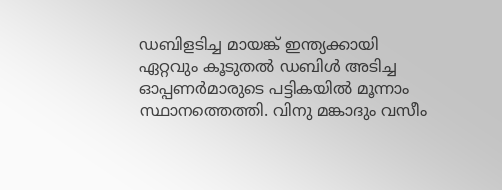ഡബിളടിച്ച മായങ്ക് ഇന്ത്യക്കായി ഏറ്റവും കൂടുതല്‍ ഡബിള്‍ അടിച്ച ഓപ്പണര്‍മാരുടെ പട്ടികയില്‍ മൂന്നാം സ്ഥാനത്തെത്തി. വിനു മങ്കാദും വസീം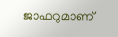ജാഫറുമാണ്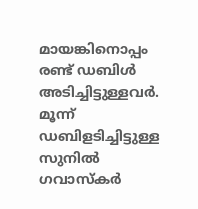മായങ്കിനൊപ്പം രണ്ട് ഡബിള്‍ അടിച്ചിട്ടുള്ളവര്‍. മൂന്ന് ഡബിളടിച്ചിട്ടുള്ള സുനില്‍ ഗവാസ്കര്‍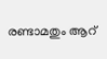രണ്ടാമതും ആറ്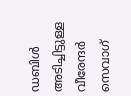ഡബിള്‍ അടിച്ചിട്ടുള്ള വീരേന്ദര്‍ സെവാഗ്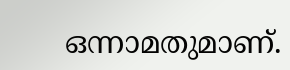ഒന്നാമതുമാണ്.